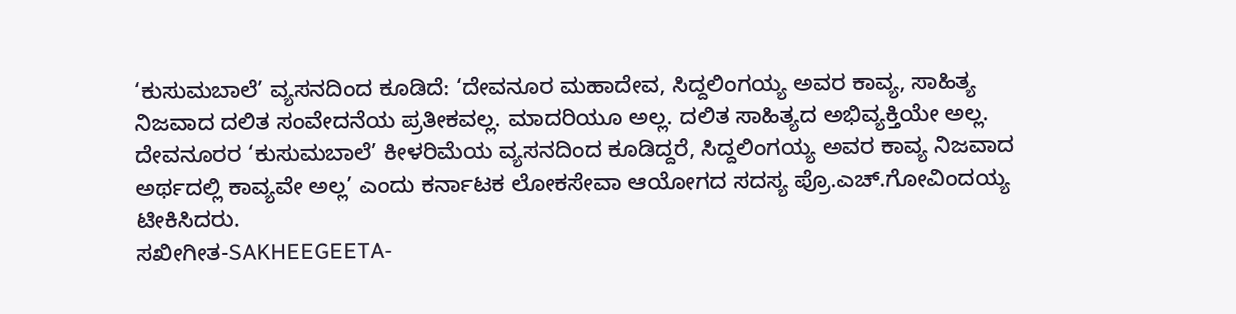‘ಕುಸುಮಬಾಲೆ’ ವ್ಯಸನದಿಂದ ಕೂಡಿದೆ: ‘ದೇವನೂರ ಮಹಾದೇವ, ಸಿದ್ದಲಿಂಗಯ್ಯ ಅವರ ಕಾವ್ಯ, ಸಾಹಿತ್ಯ ನಿಜವಾದ ದಲಿತ ಸಂವೇದನೆಯ ಪ್ರತೀಕವಲ್ಲ. ಮಾದರಿಯೂ ಅಲ್ಲ. ದಲಿತ ಸಾಹಿತ್ಯದ ಅಭಿವ್ಯಕ್ತಿಯೇ ಅಲ್ಲ. ದೇವನೂರರ ‘ಕುಸುಮಬಾಲೆ’ ಕೀಳರಿಮೆಯ ವ್ಯಸನದಿಂದ ಕೂಡಿದ್ದರೆ, ಸಿದ್ದಲಿಂಗಯ್ಯ ಅವರ ಕಾವ್ಯ ನಿಜವಾದ ಅರ್ಥದಲ್ಲಿ ಕಾವ್ಯವೇ ಅಲ್ಲ’ ಎಂದು ಕರ್ನಾಟಕ ಲೋಕಸೇವಾ ಆಯೋಗದ ಸದಸ್ಯ ಪ್ರೊ.ಎಚ್.ಗೋವಿಂದಯ್ಯ ಟೀಕಿಸಿದರು.
ಸಖೀಗೀತ-SAKHEEGEETA-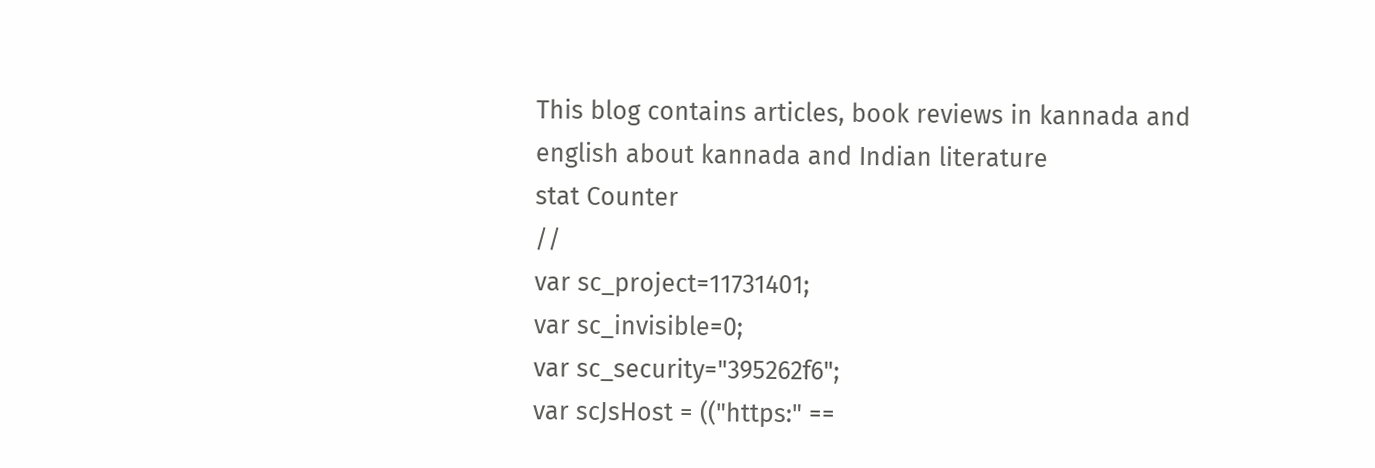This blog contains articles, book reviews in kannada and english about kannada and Indian literature
stat Counter
//
var sc_project=11731401;
var sc_invisible=0;
var sc_security="395262f6";
var scJsHost = (("https:" ==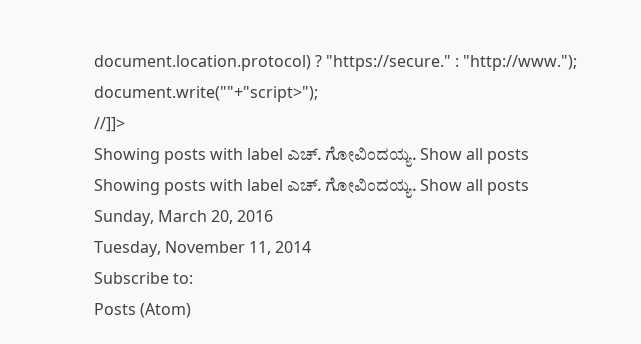document.location.protocol) ? "https://secure." : "http://www.");
document.write(""+"script>");
//]]>
Showing posts with label ಎಚ್. ಗೋವಿಂದಯ್ಯ. Show all posts
Showing posts with label ಎಚ್. ಗೋವಿಂದಯ್ಯ. Show all posts
Sunday, March 20, 2016
Tuesday, November 11, 2014
Subscribe to:
Posts (Atom)